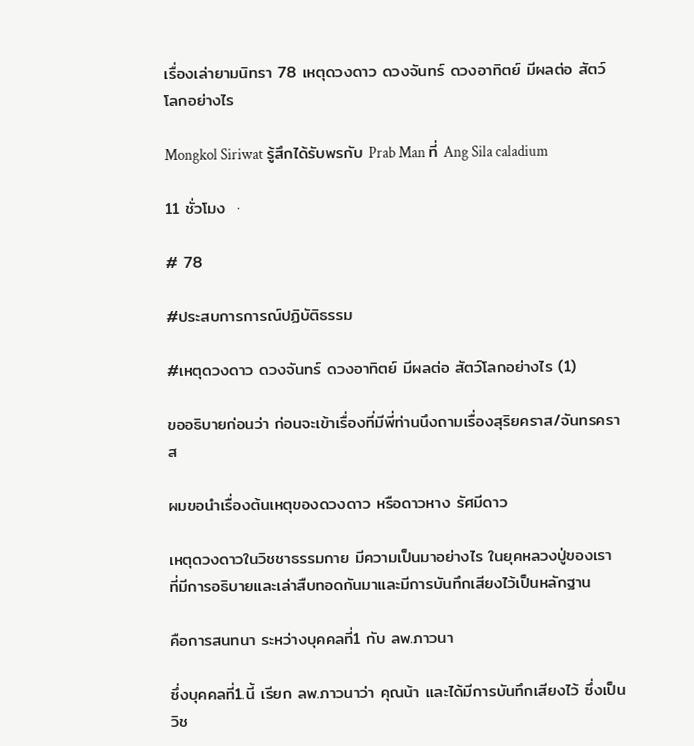เรื่องเล่ายามนิทรา 78 เหตุดวงดาว ดวงจันทร์ ดวงอาทิตย์ มีผลต่อ สัตว์โลกอย่างไร

Mongkol Siriwat รู้สึกได้รับพรกับ Prab Man ที่ Ang Sila caladium

11 ชั่วโมง  ·

# 78

#ประสบการการณ์ปฏิบัติธรรม

#เหตุดวงดาว ดวงจันทร์ ดวงอาทิตย์ มีผลต่อ สัตว์โลกอย่างไร (1)

ขออธิบายก่อนว่า ก่อนจะเข้าเรื่องที่มีพี่ท่านนึงถามเรื่องสุริยคราส/จันทรคราส

ผมขอนำเรื่องต้นเหตุของดวงดาว หรือดาวหาง รัศมีดาว

เหตุดวงดาวในวิชชาธรรมกาย มีความเป็นมาอย่างไร ในยุคหลวงปู่ของเรา ที่มีการอธิบายและเล่าสืบทอดกันมาและมีการบันทึกเสียงไว้เป็นหลักฐาน

คือการสนทนา ระหว่างบุคคลที่1 กับ ลพ.ภาวนา

ซึ่งบุคคลที่1.นี้ เรียก ลพ.ภาวนาว่า คุณน้า และได้มีการบันทึกเสียงไว้ ซึ่งเป็นวิช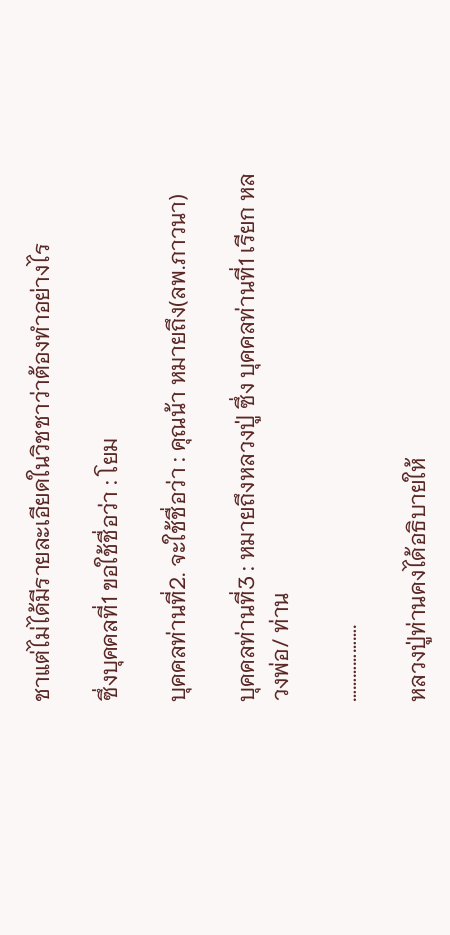ชาแต่ไม่ได้มีรายละเอียดในวิชชาว่าต้องทำอย่างไร

ซึ่งบุคคลที่1 ขอใช้ชื่อว่า : โยม

บุคคลท่านที่2. จะใช้ชื่อว่า : คุณน้า หมายถึง(ลพ.ภาวนา)

บุคคลท่านที่3 : หมายถึงหลวงปู่ ซึ่ง บุคคลท่านที่1 เรียก หลวงพ่อ/ ท่าน

……………….

หลวงปู่ท่านคงได้อธิบายให้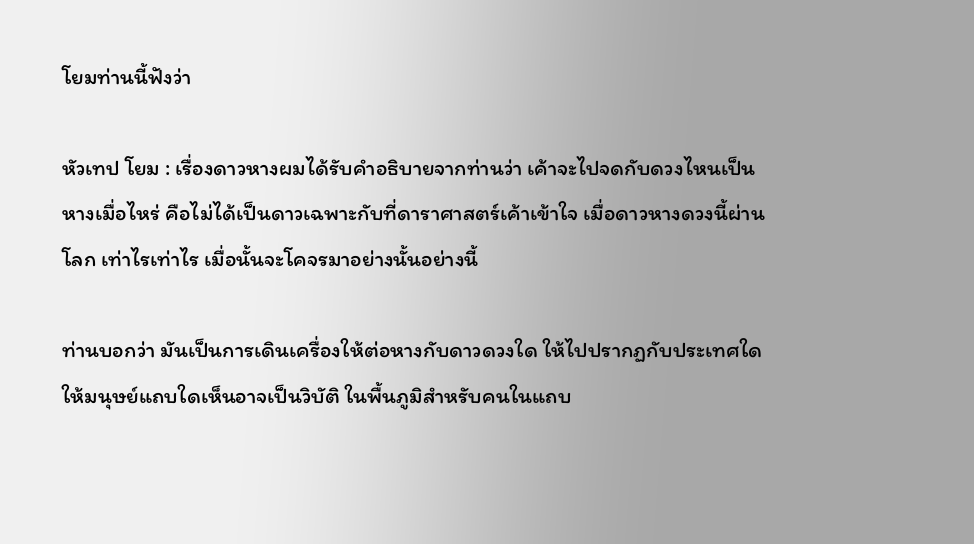โยมท่านนี้ฟังว่า

หัวเทป โยม : เรื่องดาวหางผมได้รับคำอธิบายจากท่านว่า เค้าจะไปจดกับดวงไหนเป็นหางเมื่อไหร่ คือไม่ได้เป็นดาวเฉพาะกับที่ดาราศาสตร์เค้าเข้าใจ เมื่อดาวหางดวงนี้ผ่านโลก เท่าไรเท่าไร เมื่อนั้นจะโคจรมาอย่างนั้นอย่างนี้

ท่านบอกว่า มันเป็นการเดินเครื่องให้ต่อหางกับดาวดวงใด ให้ไปปรากฏกับประเทศใด ให้มนุษย์แถบใดเห็นอาจเป็นวิบัติ ในพื้นภูมิสำหรับคนในแถบ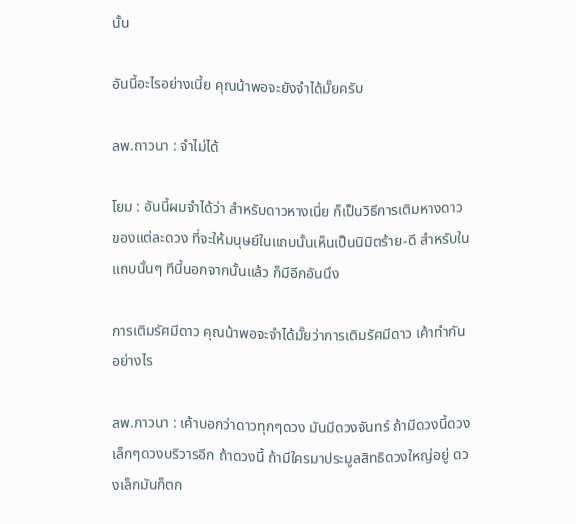นั้น

อันนี้อะไรอย่างเนี้ย คุณน้าพอจะยังจำได้มั๊ยครับ

ลพ.ถาวนา : จำไม่ได้

โยม : อันนี้ผมจำได้ว่า สำหรับดาวหางเนี่ย ก็เป็นวิธีการเติมหางดาว ของแต่ละดวง ที่จะให้มนุษย์ในแถบนั้นเห็นเป็นนิมิตร้าย-ดี สำหรับในแถบนั้นๆ ทีนี้นอกจากนั้นแล้ว ก็มีอีกอันนึง

การเติมรัศมีดาว คุณน้าพอจะจำได้มั๊ยว่าการเติมรัศมีดาว เค้าทำกันอย่างไร

ลพ.ภาวนา : เค้าบอกว่าดาวทุกๆดวง มันมีดวงจันทร์ ถ้ามีดวงนี้ดวงเล็กๆดวงบริวารอีก ถ้าดวงนี้ ถ้ามีใครมาประมูลสิทธิดวงใหญ่อยู่ ดวงเล็กมันก็ตก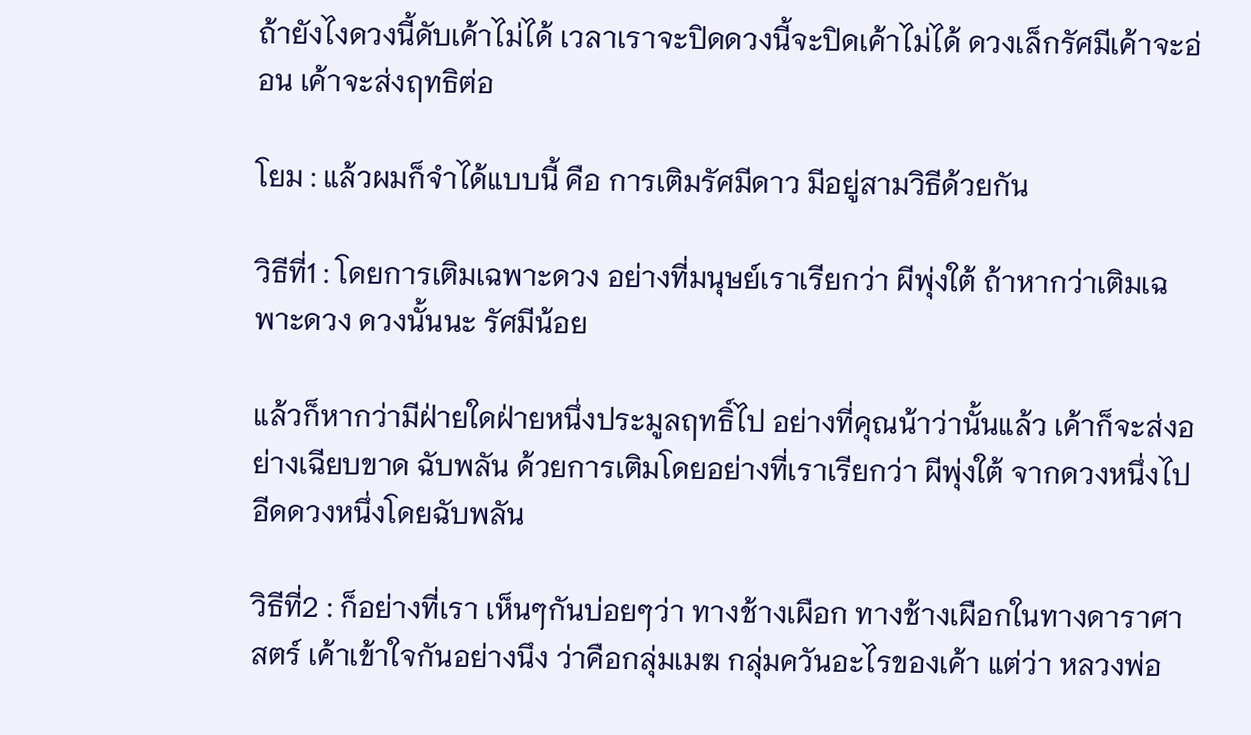ถ้ายังไงดวงนี้ดับเค้าไม่ได้ เวลาเราจะปิดดวงนี้จะปิดเค้าไม่ได้ ดวงเล็กรัศมีเค้าจะอ่อน เค้าจะส่งฤทธิต่อ

โยม : แล้วผมก็จำได้แบบนี้ คือ การเติมรัศมีดาว มีอยู่สามวิธีด้วยกัน

วิธีที่1 : โดยการเติมเฉพาะดวง อย่างที่มนุษย์เราเรียกว่า ผีพุ่งใต้ ถ้าหากว่าเติมเฉพาะดวง ดวงนั้นนะ รัศมีน้อย

แล้วก็หากว่ามีฝ่ายใดฝ่ายหนึ่งประมูลฤทธิ์ไป อย่างที่คุณน้าว่านั้นแล้ว เค้าก็จะส่งอย่างเฉียบขาด ฉับพลัน ด้วยการเติมโดยอย่างที่เราเรียกว่า ผีพุ่งใต้ จากดวงหนึ่งไปอีดดวงหนึ่งโดยฉับพลัน

วิธีที่2 : ก็อย่างที่เรา เห็นๆกันบ่อยๆว่า ทางช้างเผือก ทางช้างเผือกในทางดาราศาสตร์ เค้าเข้าใจกันอย่างนึง ว่าคือกลุ่มเมฆ กลุ่มควันอะไรของเค้า แต่ว่า หลวงพ่อ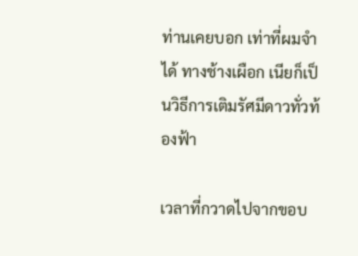ท่านเคยบอก เท่าที่ผมจำได้ ทางช้างเผือก เนียก็เป็นวิธีการเติมรัศมีดาวทั่วท้องฟ้า

เวลาที่กวาดไปจากขอบ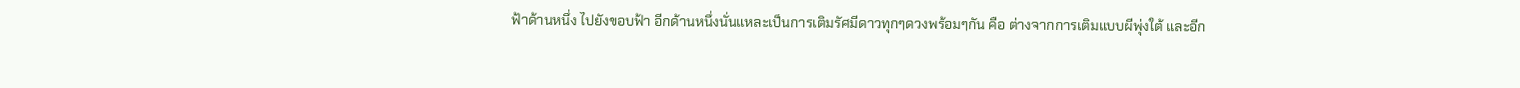ฟ้าด้านหนึ่ง ไปยังขอบฟ้า อีกด้านหนึ่งนั่นแหละเป็นการเติมรัศมีดาวทุกๆดวงพร้อมๆกัน คือ ต่างจากการเติมแบบผีพุ่งใต้ และอีก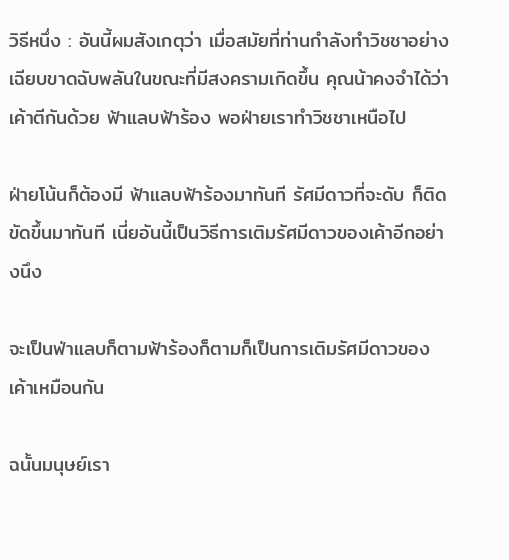วิธีหนึ่ง : อันนี้ผมสังเกตุว่า เมื่อสมัยที่ท่านกำลังทำวิชชาอย่าง เฉียบขาดฉับพลันในขณะที่มีสงครามเกิดขึ้น คุณน้าคงจำได้ว่า เค้าตีกันด้วย ฟ้าแลบฟ้าร้อง พอฝ่ายเราทำวิชชาเหนือไป

ฝ่ายโน้นก็ต้องมี ฟ้าแลบฟ้าร้องมาทันที รัศมีดาวที่จะดับ ก็ติดขัดขึ้นมาทันที เนี่ยอันนี้เป็นวิธีการเติมรัศมีดาวของเค้าอีกอย่างนึง

จะเป็นฟ่าแลบก็ตามฟ้าร้องก็ตามก็เป็นการเติมรัศมีดาวของเค้าเหมือนกัน

ฉนั้นมนุษย์เรา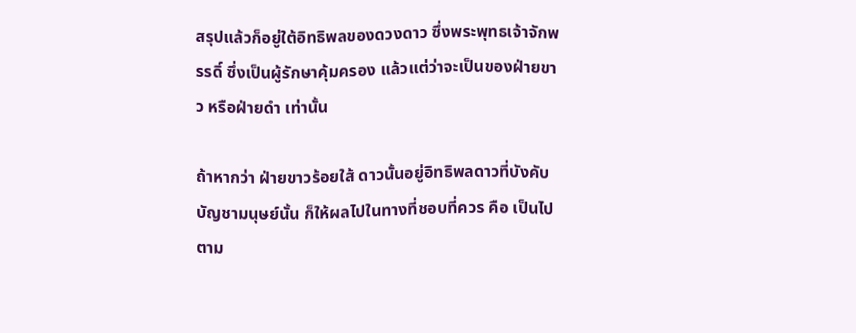สรุปแล้วก็อยู่ใต้อิทธิพลของดวงดาว ซึ่งพระพุทธเจ้าจักพรรดิ์ ซึ่งเป็นผู้รักษาคุ้มครอง แล้วแต่ว่าจะเป็นของฝ่ายขาว หรือฝ่ายดำ เท่านั้น

ถ้าหากว่า ฝ่ายขาวร้อยใส้ ดาวนั้นอยู่อิทธิพลดาวที่บังคับบัญชามนุษย์นั้น ก็ให้ผลไปในทางที่ชอบที่ควร คือ เป็นไปตาม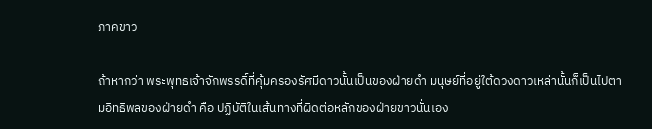ภาคขาว

ถ้าหากว่า พระพุทธเจ้าจักพรรดิ์ที่คุ้มครองรัศมีดาวนั้นเป็นของฝ่ายดำ มนุษย์ที่อยู่ใต้ดวงดาวเหล่านั้นก็เป็นไปตามอิทธิพลของฝ่ายดำ คือ ปฏิบัติในเส้นทางที่ผิดต่อหลักของฝ่ายขาวนั่นเอง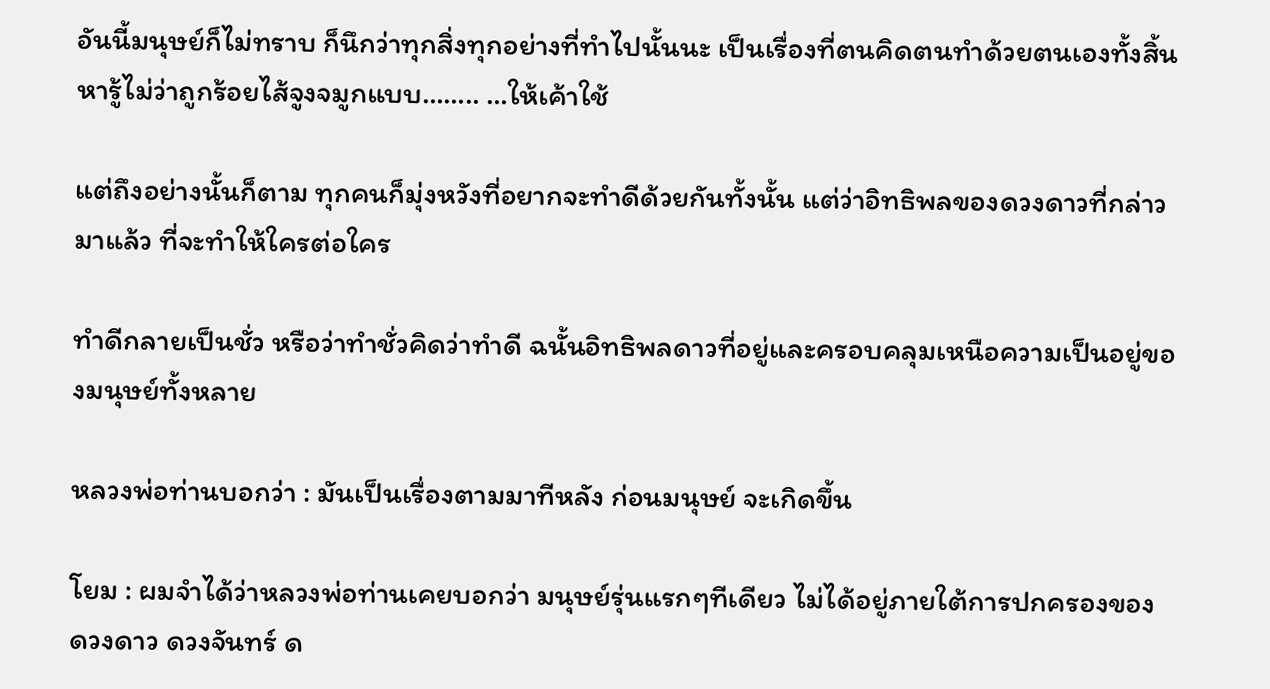อันนี้มนุษย์ก็ไม่ทราบ ก็นึกว่าทุกสิ่งทุกอย่างที่ทำไปนั้นนะ เป็นเรื่องที่ตนคิดตนทำด้วยตนเองทั้งสิ้น หารู้ไม่ว่าถูกร้อยไส้จูงจมูกแบบ…….. …ให้เค้าใช้

แต่ถึงอย่างนั้นก็ตาม ทุกคนก็มุ่งหวังที่อยากจะทำดีด้วยกันทั้งนั้น แต่ว่าอิทธิพลของดวงดาวที่กล่าวมาแล้ว ที่จะทำให้ใครต่อใคร

ทำดีกลายเป็นชั่ว หรือว่าทำชั่วคิดว่าทำดี ฉนั้นอิทธิพลดาวที่อยู่และครอบคลุมเหนือความเป็นอยู่ของมนุษย์ทั้งหลาย

หลวงพ่อท่านบอกว่า : มันเป็นเรื่องตามมาทีหลัง ก่อนมนุษย์ จะเกิดขึ้น

โยม : ผมจำได้ว่าหลวงพ่อท่านเคยบอกว่า มนุษย์รุ่นแรกๆทีเดียว ไม่ได้อยู่ภายใต้การปกครองของ ดวงดาว ดวงจันทร์ ด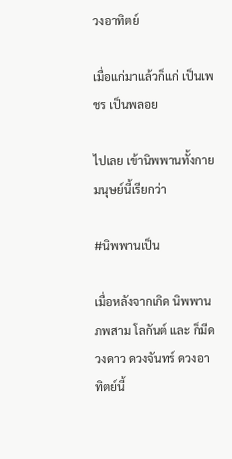วงอาทิตย์

เมื่อแก่มาแล้วก็แก่ เป็นเพชร เป็นพลอย

ไปเลย เข้านิพพานทั้งกายมนุษย์นี้เรียกว่า

#นิพพานเป็น

เมื่อหลังจากเกิด นิพพาน ภพสาม โลกันต์ และ ก็มีดวงดาว ดวงจันทร์ ดวงอาทิตย์นี้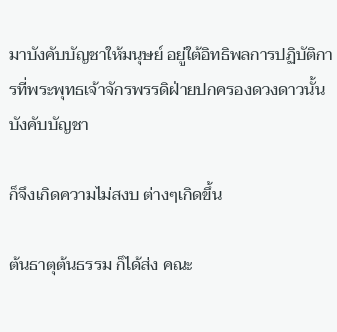มาบังคับบัญชาให้มนุษย์ อยู่ใต้อิทธิพลการปฏิบัติการที่พระพุทธเจ้าจักรพรรดิฝ่ายปกครองดวงดาวนั้น บังคับบัญชา

ก็จึงเกิดความไม่สงบ ต่างๆเกิดขึ้น

ต้นธาตุต้นธรรม ก็ได้ส่ง คณะ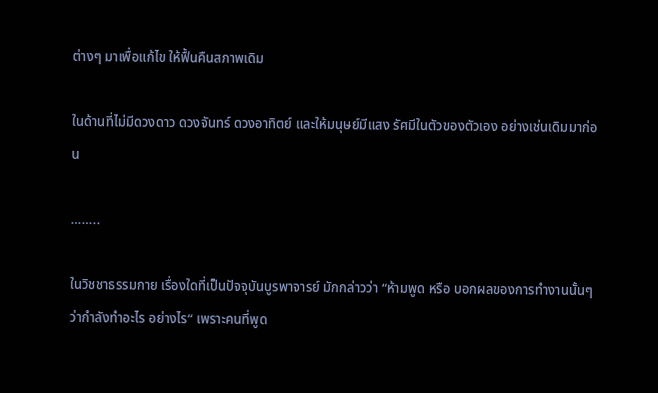ต่างๆ มาเพื่อแก้ไข ให้ฟื้นคืนสภาพเดิม

ในด้านที่ไม่มีดวงดาว ดวงจันทร์ ดวงอาทิตย์ และให้มนุษย์มีแสง รัศมีในตัวของตัวเอง อย่างเช่นเดิมมาก่อน

……..

ในวิชชาธรรมกาย เรื่องใดที่เป็นปัจจุบันบูรพาจารย์ มักกล่าวว่า “ห้ามพูด หรือ บอกผลของการทำงานนั้นๆ ว่ากำลังทำอะไร อย่างไร“ เพราะคนที่พูด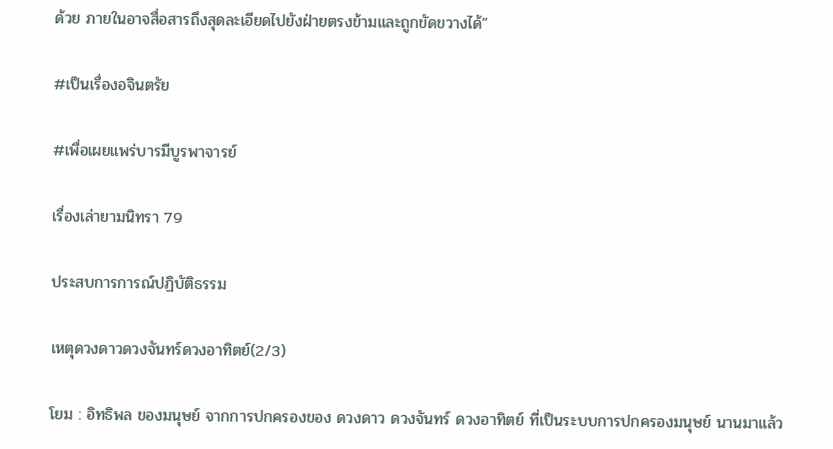ด้วย ภายในอาจสื่อสารถึงสุดละเอียดไปยังฝ่ายตรงข้ามและถูกขัดขวางได้”

#เป็นเรื่องอจินตรัย

#เพื่อเผยแพร่บารมีบูรพาจารย์

เรื่องเล่ายามนิทรา 79

ประสบการการณ์ปฏิบัติธรรม

เหตุดวงดาวดวงจันทร์ดวงอาทิตย์(2/3)

โยม : อิทธิพล ของมนุษย์ จากการปกครองของ ดวงดาว ดวงจันทร์ ดวงอาทิตย์ ที่เป็นระบบการปกครองมนุษย์ นานมาแล้ว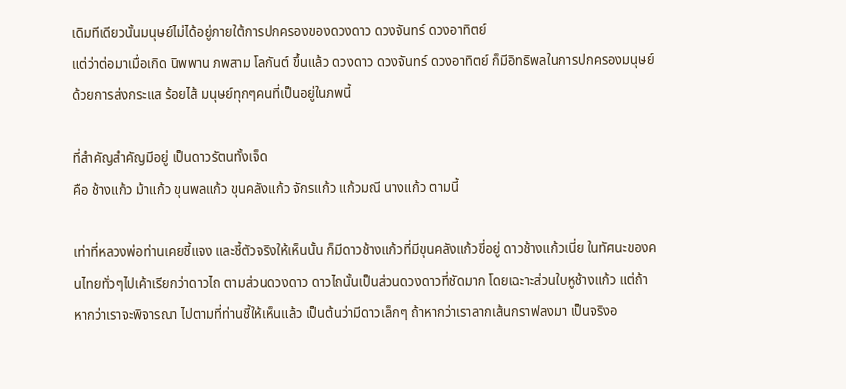เดิมทีเดียวนั้นมนุษย์ไม่ได้อยู่ภายใต้การปกครองของดวงดาว ดวงจันทร์ ดวงอาทิตย์
แต่ว่าต่อมาเมื่อเกิด นิพพาน ภพสาม โลกันต์ ขึ้นแล้ว ดวงดาว ดวงจันทร์ ดวงอาทิตย์ ก็มีอิทธิพลในการปกครองมนุษย์ ด้วยการส่งกระแส ร้อยไส้ มนุษย์ทุกๆคนที่เป็นอยู่ในภพนี้

ที่สำคัญสำคัญมีอยู่ เป็นดาวรัตนทั้งเจ็ด
คือ ช้างแก้ว ม้าแก้ว ขุนพลแก้ว ขุนคลังแก้ว จักรแก้ว แก้วมณี นางแก้ว ตามนี้

เท่าที่หลวงพ่อท่านเคยชี้แจง และชี้ตัวจริงให้เห็นนั้น ก็มีดาวช้างแก้วที่มีขุนคลังแก้วขี่อยู่ ดาวช้างแก้วเนี่ย ในทัศนะของคนไทยทั่วๆไปเค้าเรียกว่าดาวไถ ตามส่วนดวงดาว ดาวไถนั้นเป็นส่วนดวงดาวที่ชัดมาก โดยเฉะาะส่วนใบหูช้างแก้ว แต่ถ้าหากว่าเราจะพิจารณา ไปตามที่ท่านชี้ให้เห็นแล้ว เป็นต้นว่ามีดาวเล็กๆ ถ้าหากว่าเราลากเส้นกราฟลงมา เป็นจริงอ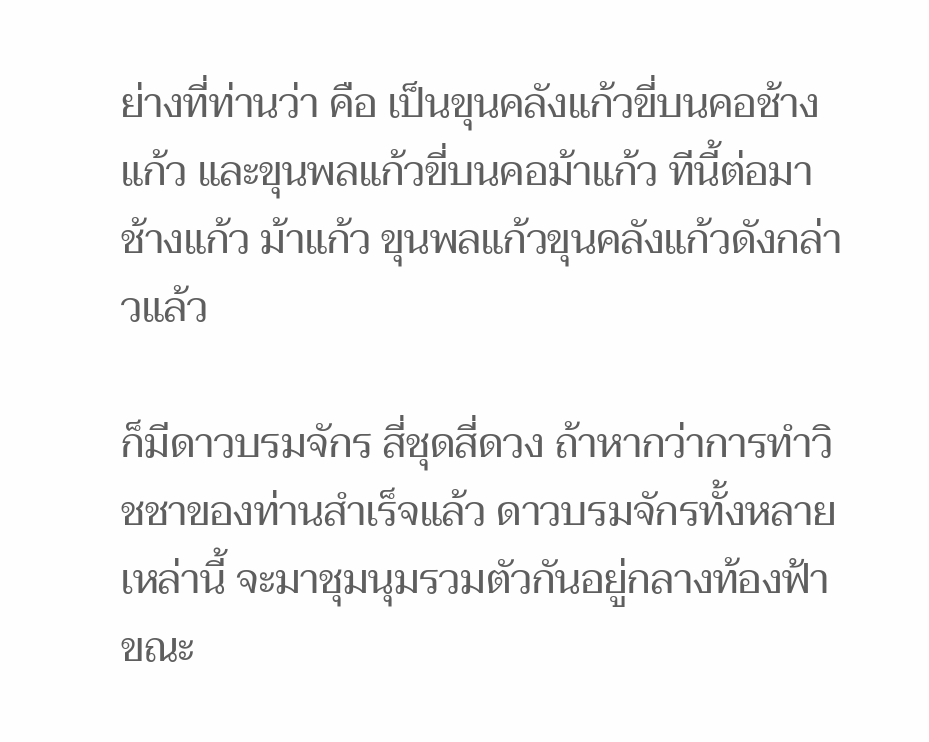ย่างที่ท่านว่า คือ เป็นขุนคลังแก้วขี่บนคอช้างแก้ว และขุนพลแก้วขี่บนคอม้าแก้ว ทีนี้ต่อมาช้างแก้ว ม้าแก้ว ขุนพลแก้วขุนคลังแก้วดังกล่าวแล้ว

ก็มีดาวบรมจักร สี่ชุดสี่ดวง ถ้าหากว่าการทำวิชชาของท่านสำเร็จแล้ว ดาวบรมจักรทั้งหลายเหล่านี้ จะมาชุมนุมรวมตัวกันอยู่กลางท้องฟ้า ขณะ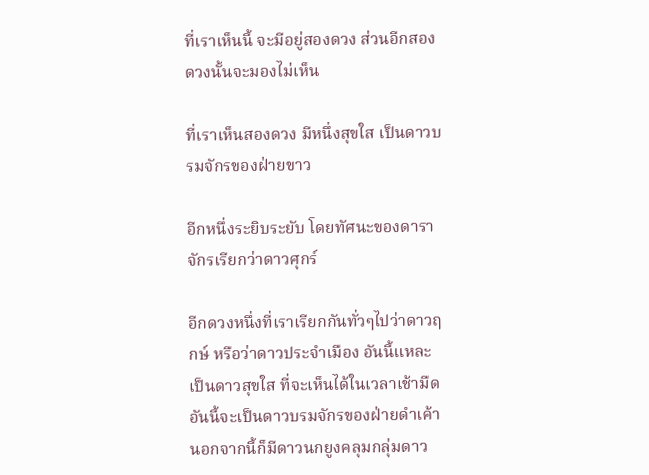ที่เราเห็นนี้ จะมีอยู่สองดวง ส่วนอีกสองดวงนั้นจะมองไม่เห็น

ที่เราเห็นสองดวง มีหนึ่งสุขใส เป็นดาวบรมจักรของฝ่ายขาว

อีกหนึ่งระยิบระยับ โดยทัศนะของดาราจักรเรียกว่าดาวศุกร์

อีกดวงหนึ่งที่เราเรียกกันทั่วๆไปว่าดาวฤกษ์ หรือว่าดาวประจำเมือง อันนี้แหละ เป็นดาวสุขใส ที่จะเห็นได้ในเวลาเช้ามืด อันนี้จะเป็นดาวบรมจักรของฝ่ายดำเค้า นอกจากนี้ก็มีดาวนกยูงคลุมกลุ่มดาว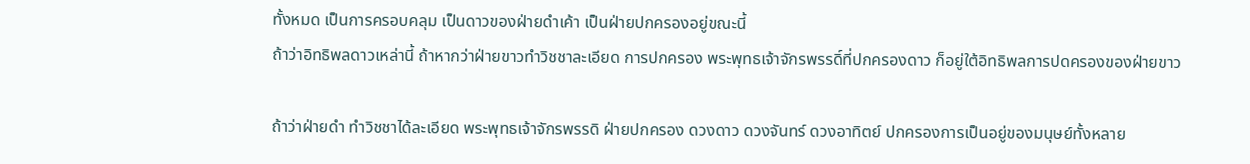ทั้งหมด เป็นการครอบคลุม เป็นดาวของฝ่ายดำเค้า เป็นฝ่ายปกครองอยู่ขณะนี้
ถ้าว่าอิทธิพลดาวเหล่านี้ ถ้าหากว่าฝ่ายขาวทำวิชชาละเอียด การปกครอง พระพุทธเจ้าจักรพรรดิ์ที่ปกครองดาว ก็อยู่ใต้อิทธิพลการปดครองของฝ่ายขาว

ถ้าว่าฝ่ายดำ ทำวิชชาได้ละเอียด พระพุทธเจ้าจักรพรรดิ ฝ่ายปกครอง ดวงดาว ดวงจันทร์ ดวงอาทิตย์ ปกครองการเป็นอยู่ของมนุษย์ทั้งหลาย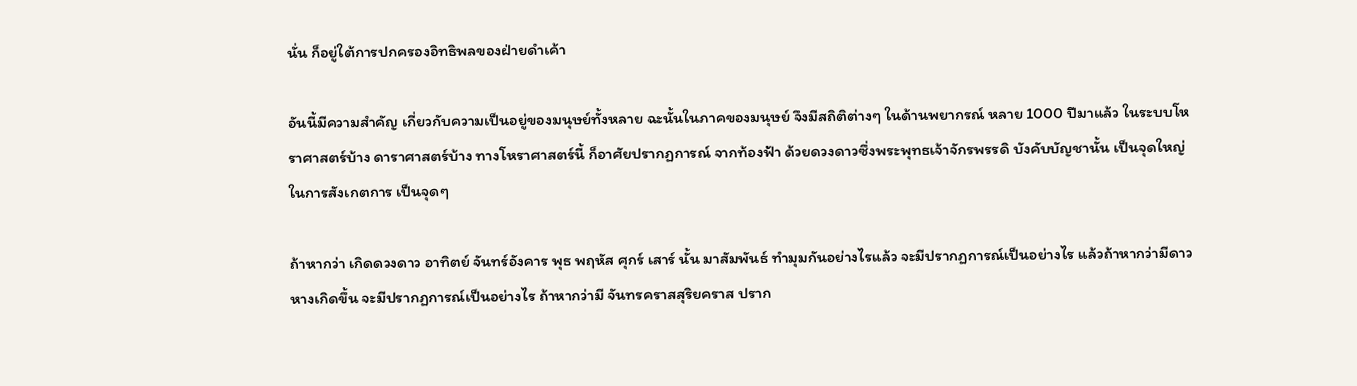นั่น ก็อยู่ใต้การปกครองอิทธิพลของฝ่ายดำเค้า

อันนี้มีความสำคัญ เกี่ยวกับความเป็นอยู่ของมนุษย์ทั้งหลาย ฉะนั้นในภาคของมนุษย์ จึงมีสถิติต่างๆ ในด้านพยากรณ์ หลาย 1000 ปีมาแล้ว ในระบบโหราศาสตร์บ้าง ดาราศาสตร์บ้าง ทางโหราศาสตร์นี้ ก็อาศัยปรากฏการณ์ จากท้องฟ้า ด้วยดวงดาวซึ่งพระพุทธเจ้าจักรพรรดิ บังคับบัญชานั้น เป็นจุดใหญ่ในการสังเกตการ เป็นจุดๆ

ถ้าหากว่า เกิดดวงดาว อาทิตย์ จันทร์อังคาร พุธ พฤหัส ศุกร์ เสาร์ นั้น มาสัมพันธ์ ทำมุมกันอย่างไรแล้ว จะมีปรากฏการณ์เป็นอย่างไร แล้วถ้าหากว่ามีดาวหางเกิดขึ้น จะมีปรากฏการณ์เป็นอย่างไร ถ้าหากว่ามี จันทรคราสสุริยคราส ปราก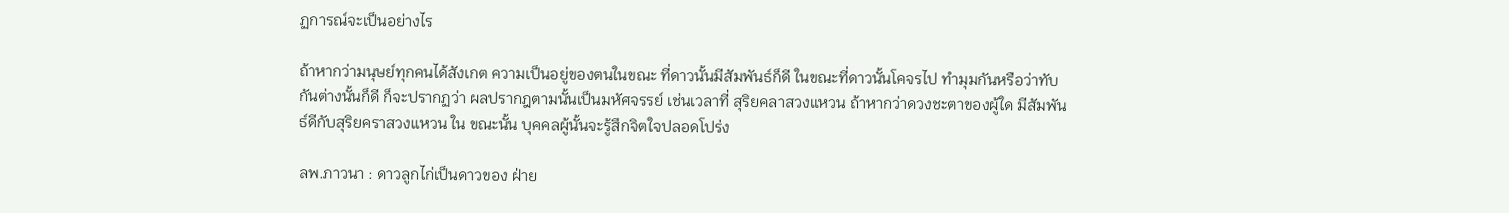ฏการณ์จะเป็นอย่างไร

ถ้าหากว่ามนุษย์ทุกคนได้สังเกต ความเป็นอยู่ของตนในขณะ ที่ดาวนั้นมีสัมพันธ์ก็ดี ในขณะที่ดาวนั้นโคจรไป ทำมุมกันหรือว่าทับกันต่างนั้นก็ดี ก็จะปรากฏว่า ผลปรากฎตามนั้นเป็นมหัศจรรย์ เช่นเวลาที่ สุริยคลาสวงแหวน ถ้าหากว่าดวงชะตาของผู้ใด มีสัมพันธ์ดีกับสุริยคราสวงแหวน ใน ขณะนั้น บุคคลผู้นั้นจะรู้สึกจิตใจปลอดโปร่ง

ลพ.ภาวนา : ดาวลูกไก่เป็นดาวของ ฝ่าย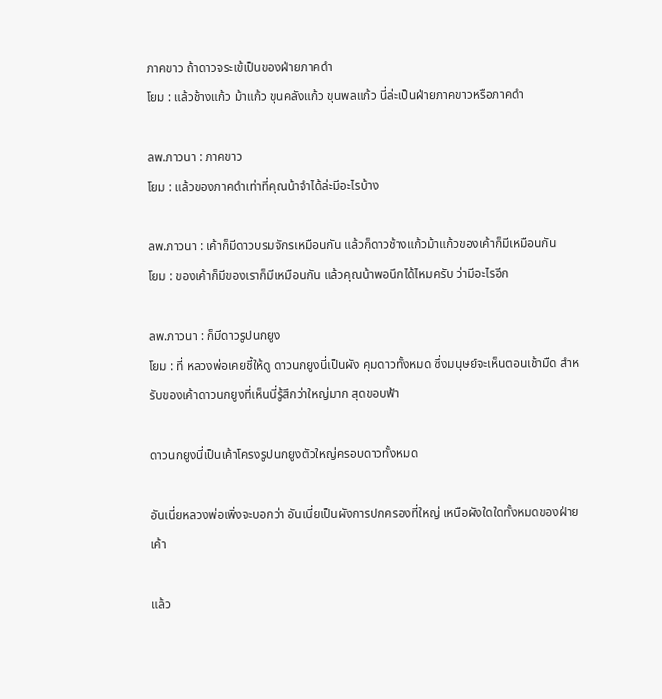ภาคขาว ถ้าดาวจระเข้เป็นของฝ่ายภาคดำ
โยม : แล้วช้างแก้ว ม้าแก้ว ขุนคลังแก้ว ขุนพลแก้ว นี่ล่ะเป็นฝ่ายภาคขาวหรือภาคดำ

ลพ.ภาวนา : ภาคขาว
โยม : แล้วของภาคดำเท่าที่คุณน้าจำได้ล่ะมีอะไรบ้าง

ลพ.ภาวนา : เค้าก็มีดาวบรมจักรเหมือนกัน แล้วก็ดาวช้างแก้วม้าแก้วของเค้าก็มีเหมือนกัน
โยม : ของเค้าก็มีของเราก็มีเหมือนกัน แล้วคุณน้าพอนึกได้ไหมครับ ว่ามีอะไรอีก

ลพ.ภาวนา : ก็มีดาวรูปนกยูง
โยม : ที่ หลวงพ่อเคยชี้ให้ดู ดาวนกยูงนี่เป็นผัง คุมดาวทั้งหมด ซึ่งมนุษย์จะเห็นตอนเช้ามืด สำหรับของเค้าดาวนกยูงที่เห็นนี่รู้สึกว่าใหญ่มาก สุดขอบฟ้า

ดาวนกยูงนี่เป็นเค้าโครงรูปนกยูงตัวใหญ่ครอบดาวทั้งหมด

อันเนี่ยหลวงพ่อเพิ่งจะบอกว่า อันเนี่ยเป็นผังการปกครองที่ใหญ่ เหนือผังใดใดทั้งหมดของฝ่ายเค้า

แล้ว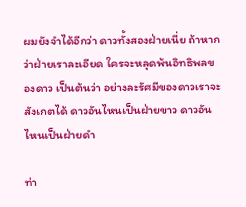ผมยังจำได้อีกว่า ดาวทั้งสองฝ่ายเนี่ย ถ้าหากว่าฝ่ายเราละเอียด ใครจะหลุดพ้นอิทธิพลของดาว เป็นต้นว่า อย่างละรัศมีของดาวเราจะสังเกตได้ ดาวอันไหนเป็นฝ่ายขาว ดาวอันไหนเป็นฝ่ายดำ

ท่า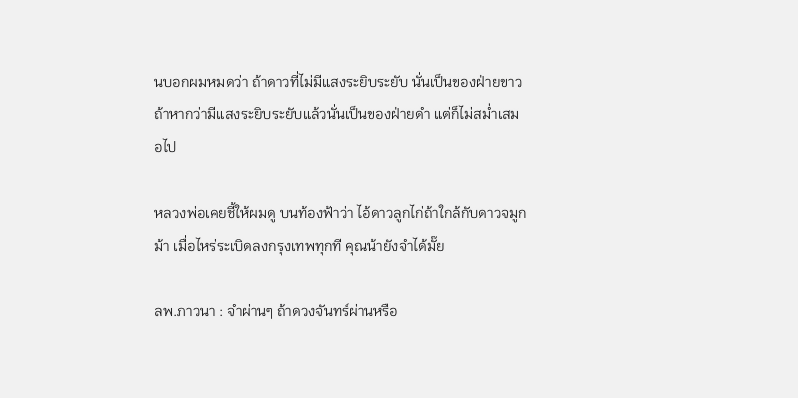นบอกผมหมดว่า ถ้าดาวที่ไม่มีแสงระยิบระยับ นั่นเป็นของฝ่ายขาว
ถ้าหากว่ามีแสงระยิบระยับแล้วนั่นเป็นของฝ่ายดำ แต่ก็ไม่สม่ำเสมอไป

หลวงพ่อเคยชี้ให้ผมดู บนท้องฟ้าว่า ไอ้ดาวลูกไก่ถ้าใกล้กับดาวจมูกม้า เมื่อไหร่ระเบิดลงกรุงเทพทุกที คุณน้ายังจำได้มั๊ย

ลพ.ภาวนา : จำผ่านๆ ถ้าดวงจันทร์ผ่านหรือ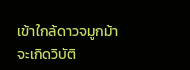เข้าใกล้ดาวจมูกม้าจะเกิดวิบัติ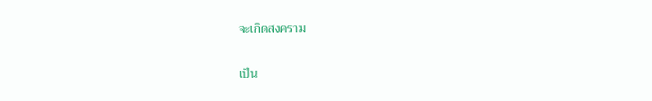จะเกิดสงคราม

เป็น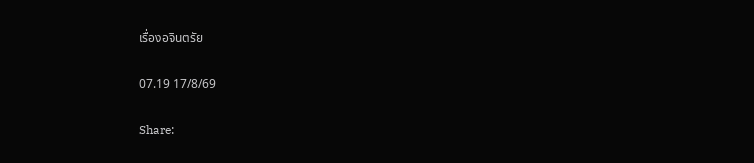เรื่องอจินตรัย

07.19 17/8/69

Share: